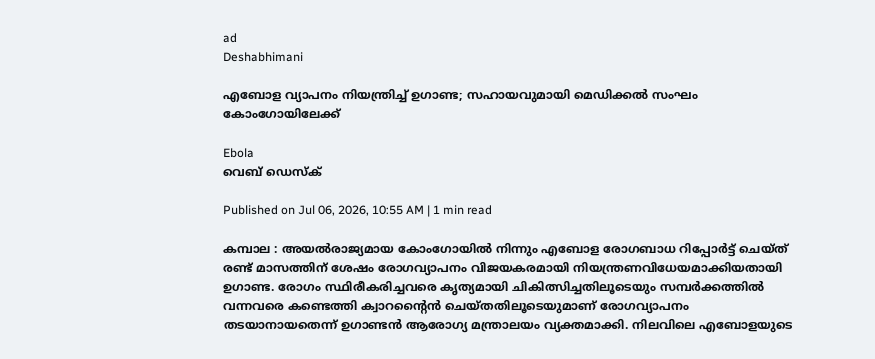ad
Deshabhimani

എബോള വ്യാപനം നിയന്ത്രിച്ച് ഉഗാണ്ട; സഹായവുമായി മെഡിക്കൽ സംഘം കോംഗോയിലേക്ക്

Ebola
വെബ് ഡെസ്ക്

Published on Jul 06, 2026, 10:55 AM | 1 min read

കമ്പാല : അയൽരാജ്യമായ കോംഗോയിൽ നിന്നും എബോള രോഗബാധ റിപ്പോർട്ട് ചെയ്ത് രണ്ട് മാസത്തിന് ശേഷം രോഗവ്യാപനം വിജയകരമായി നിയന്ത്രണവിധേയമാക്കിയതായി ഉഗാണ്ട. രോഗം സ്ഥിരീകരിച്ചവരെ കൃത്യമായി ചികിത്സിച്ചതിലൂടെയും സമ്പർക്കത്തിൽ വന്നവരെ കണ്ടെത്തി ക്വാറന്റൈൻ ചെയ്തതിലൂടെയുമാണ് രോഗവ്യാപനം തടയാനായതെന്ന് ഉഗാണ്ടൻ ആരോഗ്യ മന്ത്രാലയം വ്യക്തമാക്കി. നിലവിലെ എബോളയുടെ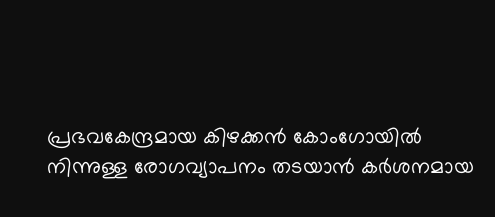പ്രഭവകേന്ദ്രമായ കിഴക്കൻ കോംഗോയിൽ നിന്നുള്ള രോഗവ്യാപനം തടയാൻ കർശനമായ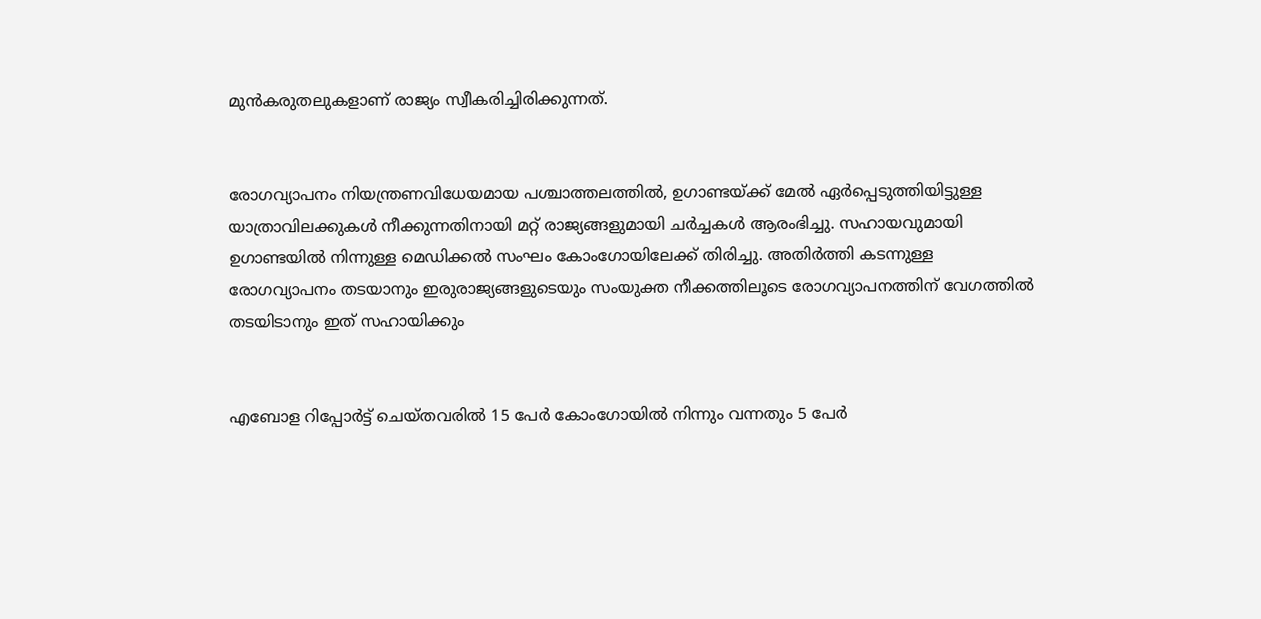മുൻകരുതലുകളാണ് രാജ്യം സ്വീകരിച്ചിരിക്കുന്നത്.


രോഗവ്യാപനം നിയന്ത്രണവിധേയമായ പശ്ചാത്തലത്തിൽ, ഉഗാണ്ടയ്ക്ക് മേൽ ഏർപ്പെടുത്തിയിട്ടുള്ള യാത്രാവിലക്കുകൾ നീക്കുന്നതിനായി മറ്റ് രാജ്യങ്ങളുമായി ചർച്ചകൾ ആരംഭിച്ചു. സഹായവുമായി ഉഗാണ്ടയിൽ നിന്നുള്ള മെഡിക്കൽ സംഘം കോംഗോയിലേക്ക് തിരിച്ചു. അതിർത്തി കടന്നുള്ള രോഗവ്യാപനം തടയാനും ഇരുരാജ്യങ്ങളുടെയും സംയുക്ത നീക്കത്തിലൂടെ രോഗവ്യാപനത്തിന് വേഗത്തിൽ തടയിടാനും ഇത് സഹായിക്കും


എബോള റിപ്പോർട്ട് ചെയ്തവരിൽ 15 പേർ കോംഗോയിൽ നിന്നും വന്നതും 5 പേർ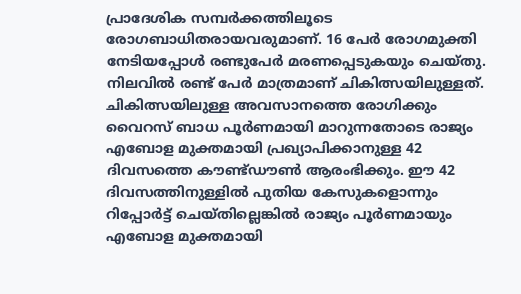പ്രാദേശിക സമ്പർക്കത്തിലൂടെ രോഗബാധിതരായവരുമാണ്. 16 പേർ രോഗമുക്തി നേടിയപ്പോൾ രണ്ടുപേർ മരണപ്പെടുകയും ചെയ്തു. നിലവിൽ രണ്ട് പേർ മാത്രമാണ് ചികിത്സയിലുള്ളത്. ചികിത്സയിലുള്ള അവസാനത്തെ രോഗിക്കും വൈറസ് ബാധ പൂർണമായി മാറുന്നതോടെ രാജ്യം എബോള മുക്തമായി പ്രഖ്യാപിക്കാനുള്ള 42 ദിവസത്തെ കൗണ്ട്ഡൗൺ ആരംഭിക്കും. ഈ 42 ദിവസത്തിനുള്ളിൽ പുതിയ കേസുകളൊന്നും റിപ്പോർട്ട് ചെയ്തില്ലെങ്കിൽ രാജ്യം പൂർണമായും എബോള മുക്തമായി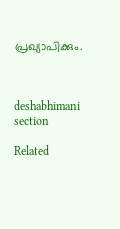പ്രഖ്യാപിക്കും.



deshabhimani section

Related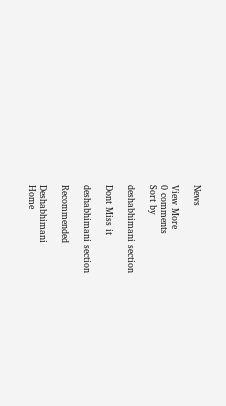News

View More
0 comments
Sort by

deshabhimani section

Dont Miss it

deshabhimani section

Recommended

Deshabhimani
Home